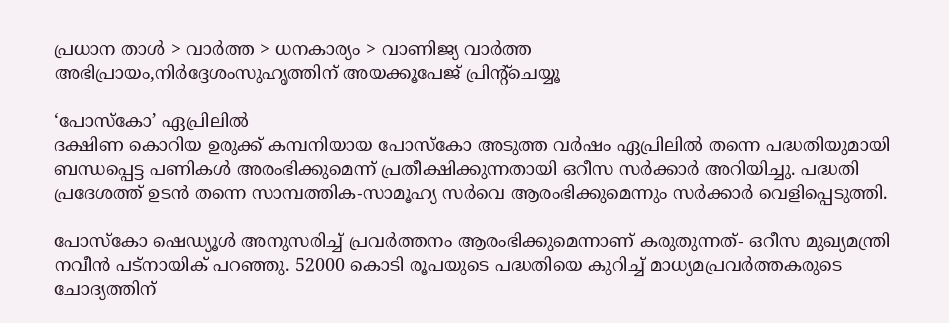പ്രധാന താള്‍ > വാര്‍ത്ത > ധനകാര്യം > വാണിജ്യ വാര്‍ത്ത
അഭിപ്രായം,നിര്‍ദ്ദേശംസുഹൃത്തിന് അയക്കൂപേജ് പ്രിന്‍റ്ചെയ്യൂ

‘പോസ്കോ’ ഏപ്രിലില്‍
ദക്ഷിണ കൊറിയ ഉരുക്ക് കമ്പനിയായ പോസ്കോ അടുത്ത വര്‍ഷം ഏപ്രിലില്‍ തന്നെ പദ്ധതിയുമായി ബന്ധപ്പെട്ട പണികള്‍ അരംഭിക്കുമെന്ന് പ്രതീക്ഷിക്കുന്നതായി ഒറീസ സര്‍ക്കാര്‍ അറിയിച്ചു. പദ്ധതി പ്രദേശത്ത് ഉടന്‍ തന്നെ സാമ്പത്തിക-സാമൂഹ്യ സര്‍വെ ആരംഭിക്കുമെന്നും സര്‍ക്കാര്‍ വെളിപ്പെടുത്തി.

പോസ്കോ ഷെഡ്യൂള്‍ അനുസരിച്ച് പ്രവര്‍ത്തനം ആരംഭിക്കുമെന്നാണ് കരുതുന്നത്- ഒറീസ മുഖ്യമന്ത്രി നവീന്‍ പട്നായിക് പറഞ്ഞു. 52000 കൊടി രൂപയുടെ പദ്ധതിയെ കുറിച്ച് മാധ്യമപ്രവര്‍ത്തകരുടെ ചോദ്യത്തിന്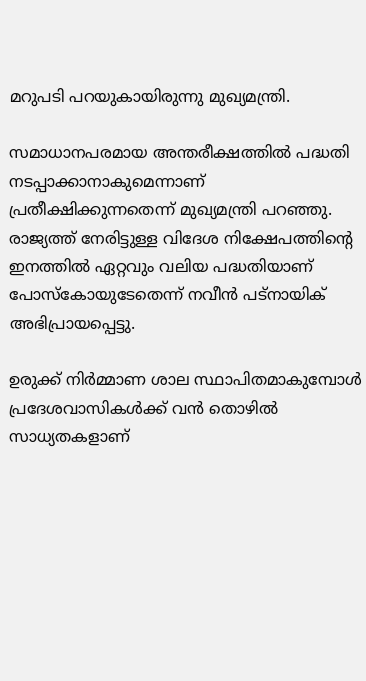മറുപടി പറയുകായിരുന്നു മുഖ്യമന്ത്രി.

സമാധാ‍നപരമായ അന്തരീക്ഷത്തില്‍ പദ്ധതി നടപ്പാക്കാനാകുമെന്നാണ് പ്രതീക്ഷിക്കുന്നതെന്ന് മുഖ്യമന്ത്രി പറഞ്ഞു. രാജ്യത്ത് നേരിട്ടുള്ള വിദേശ നിക്ഷേപത്തിന്‍റെ ഇനത്തില്‍ ഏറ്റവും വലിയ പദ്ധതിയാണ് പോസ്കോയുടേതെന്ന് നവീന്‍ പട്നായിക് അഭിപ്രായപ്പെട്ടു.

ഉരുക്ക് നിര്‍മ്മാണ ശാല സ്ഥാപിതമാകുമ്പോള്‍ പ്രദേശവാസികള്‍ക്ക് വന്‍ തൊഴില്‍ സാധ്യതകളാണ്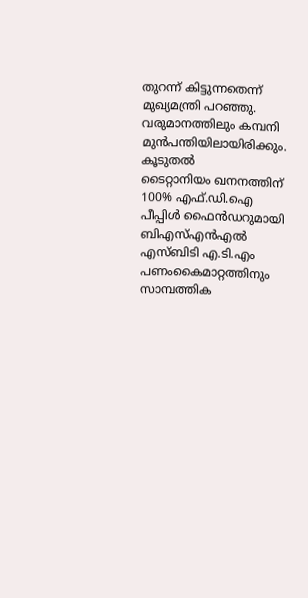തുറന്ന് കിട്ടുന്നതെന്ന് മുഖ്യമന്ത്രി പറഞ്ഞു. വരുമാനത്തിലും കമ്പനി മുന്‍പന്തിയിലായിരിക്കും.
കൂടുതല്‍
ടൈറ്റാനിയം ഖനനത്തിന് 100% എഫ്.ഡി.ഐ
പീപ്പിള്‍ ഫൈന്‍ഡറുമായി ബി‌എസ്‌എന്‍‌എല്‍
എസ്‌ബിടി എ.ടി.എം പണംകൈമാറ്റത്തിനും
സാമ്പത്തിക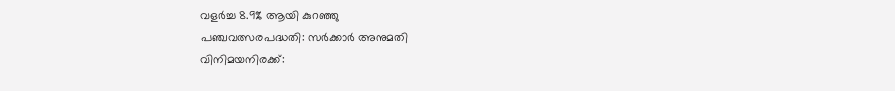വളര്‍ച്ച 8.9% ആയി കുറഞ്ഞു
പഞ്ചവത്സരപദ്ധതി: സര്‍ക്കാര്‍ അനുമതി
വിനിമയനിരക്ക്: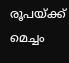രൂപയ്ക്ക് മെച്ചം